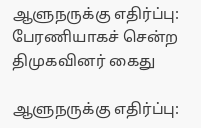ஆளுநருக்கு எதிர்ப்பு: பேரணியாகச் சென்ற திமுகவினர் கைது

ஆளுநருக்கு எதிர்ப்பு: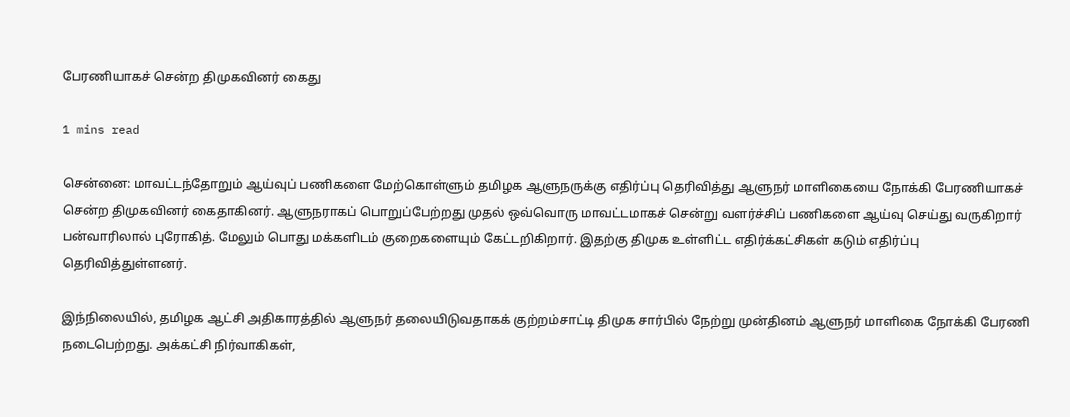பேரணியாகச் சென்ற திமுகவினர் கைது

1 mins read

சென்னை: மாவட்டந்தோறும் ஆய்வுப் பணிகளை மேற்கொள்ளும் தமிழக ஆளுநருக்கு எதிர்ப்பு தெரிவித்து ஆளுநர் மாளிகையை நோக்கி பேரணியாகச் சென்ற திமுகவினர் கைதாகினர். ஆளுநராகப் பொறுப்பேற்றது முதல் ஒவ்வொரு மாவட்டமாகச் சென்று வளர்ச்சிப் பணிகளை ஆய்வு செய்து வருகிறார் பன்வாரிலால் புரோகித். மேலும் பொது மக்களிடம் குறைகளையும் கேட்டறிகிறார். இதற்கு திமுக உள்ளிட்ட எதிர்க்கட்சிகள் கடும் எதிர்ப்பு தெரிவித்துள்ளனர்.

இந்நிலையில், தமிழக ஆட்சி அதிகாரத்தில் ஆளுநர் தலையிடுவதாகக் குற்றம்சாட்டி திமுக சார்பில் நேற்று முன்தினம் ஆளுநர் மாளிகை நோக்கி பேரணி நடைபெற்றது. அக்கட்சி நிர்வாகிகள்,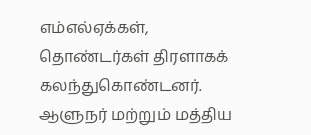எம்எல்ஏக்கள், தொண்டர்கள் திரளாகக் கலந்துகொண்டனர். ஆளுநர் மற்றும் மத்திய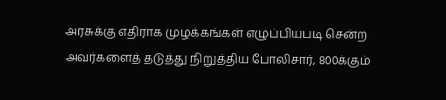அரசுக்கு எதிராக முழக்கங்கள் எழுப்பியபடி சென்ற அவர்களைத் தடுத்து நிறுத்திய போலிசார், 800க்கும்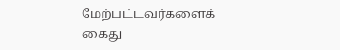மேற்பட்டவர்களைக் கைது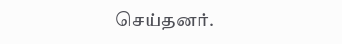செய்தனர்.